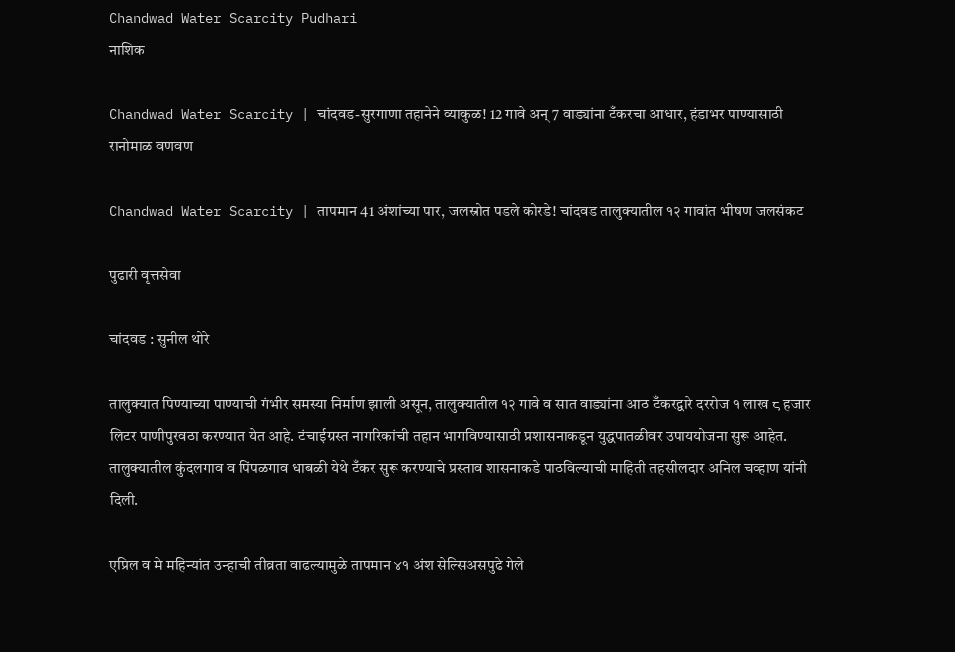Chandwad Water Scarcity Pudhari
नाशिक

Chandwad Water Scarcity | चांदवड-सुरगाणा तहानेने व्याकुळ! 12 गावे अन् 7 वाड्यांना टँकरचा आधार, हंडाभर पाण्यासाठी रानोमाळ वणवण

Chandwad Water Scarcity | तापमान 41 अंशांच्या पार, जलस्रोत पडले कोरडे! चांदवड तालुक्यातील १२ गावांत भीषण जलसंकट

पुढारी वृत्तसेवा

चांदवड : सुनील थोरे

तालुक्यात पिण्याच्या पाण्याची गंभीर समस्या निर्माण झाली असून, तालुक्यातील १२ गावे व सात वाड्यांना आठ टँकरद्वारे दररोज १ लाख ८ हजार लिटर पाणीपुरवठा करण्यात येत आहे. टंचाईग्रस्त नागरिकांची तहान भागविण्यासाठी प्रशासनाकडून युद्धपातळीवर उपाययोजना सुरू आहेत. तालुक्यातील कुंदलगाव व पिंपळगाव धाबळी येथे टँकर सुरू करण्याचे प्रस्ताव शासनाकडे पाठविल्याची माहिती तहसीलदार अनिल चव्हाण यांनी दिली.

एप्रिल व मे महिन्यांत उन्हाची तीव्रता वाढल्यामुळे तापमान ४१ अंश सेल्सिअसपुढे गेले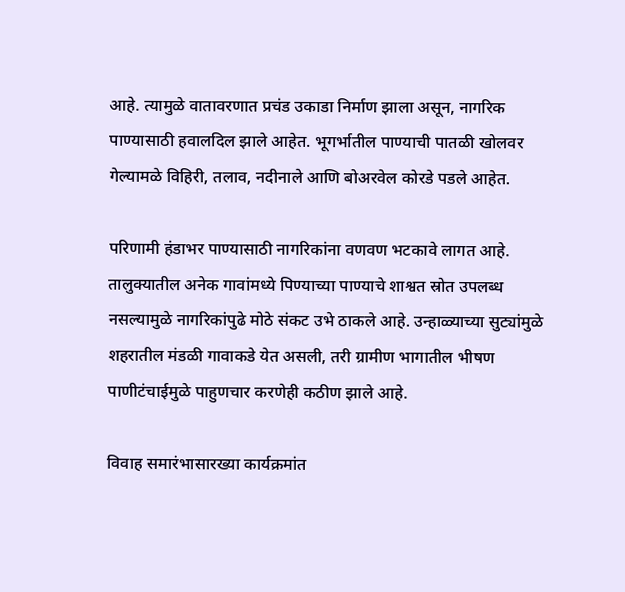आहे. त्यामुळे वातावरणात प्रचंड उकाडा निर्माण झाला असून, नागरिक पाण्यासाठी हवालदिल झाले आहेत. भूगर्भातील पाण्याची पातळी खोलवर गेल्यामळे विहिरी, तलाव, नदीनाले आणि बोअरवेल कोरडे पडले आहेत.

परिणामी हंडाभर पाण्यासाठी नागरिकांना वणवण भटकावे लागत आहे. तालुक्यातील अनेक गावांमध्ये पिण्याच्या पाण्याचे शाश्वत स्रोत उपलब्ध नसल्यामुळे नागरिकांपुढे मोठे संकट उभे ठाकले आहे. उन्हाळ्याच्या सुट्यांमुळे शहरातील मंडळी गावाकडे येत असली, तरी ग्रामीण भागातील भीषण पाणीटंचाईमुळे पाहुणचार करणेही कठीण झाले आहे.

विवाह समारंभासारख्या कार्यक्रमांत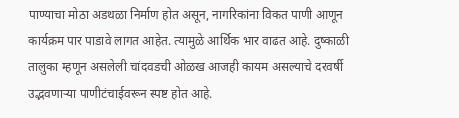पाण्याचा मोठा अडथळा निर्माण होत असून, नागरिकांना विकत पाणी आणून कार्यक्रम पार पाडावे लागत आहेत. त्यामुळे आर्थिक भार वाढत आहे. दुष्काळी तालुका म्हणून असलेली चांदवडची ओळख आजही कायम असल्याचे दरवर्षी उद्भवणाऱ्या पाणीटंचाईवरून स्पष्ट होत आहे.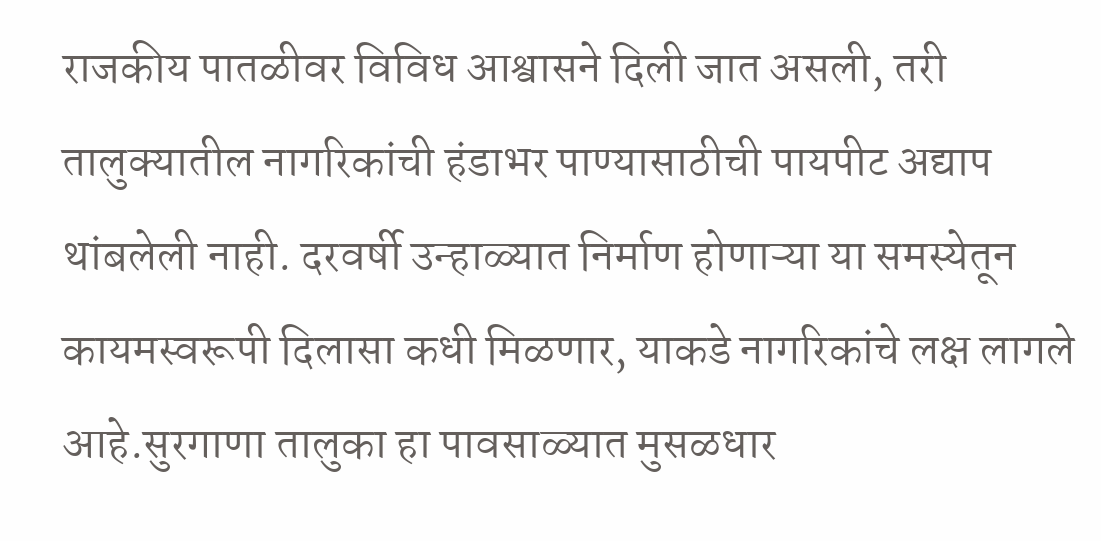राजकीय पातळीवर विविध आश्वासने दिली जात असली, तरी तालुक्यातील नागरिकांची हंडाभर पाण्यासाठीची पायपीट अद्याप थांबलेली नाही. दरवर्षी उन्हाळ्यात निर्माण होणाऱ्या या समस्येतून कायमस्वरूपी दिलासा कधी मिळणार, याकडे नागरिकांचे लक्ष लागले आहे.सुरगाणा तालुका हा पावसाळ्यात मुसळधार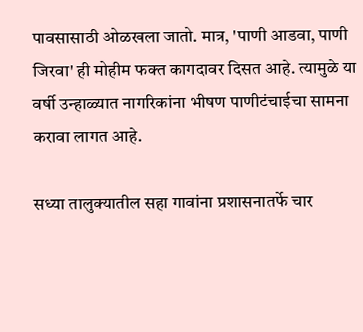पावसासाठी ओळखला जातो. मात्र, 'पाणी आडवा, पाणी जिरवा' ही मोहीम फक्त कागदावर दिसत आहे. त्यामुळे या वर्षी उन्हाळ्यात नागरिकांना भीषण पाणीटंचाईचा सामना करावा लागत आहे.

सध्या तालुक्यातील सहा गावांना प्रशासनातर्फे चार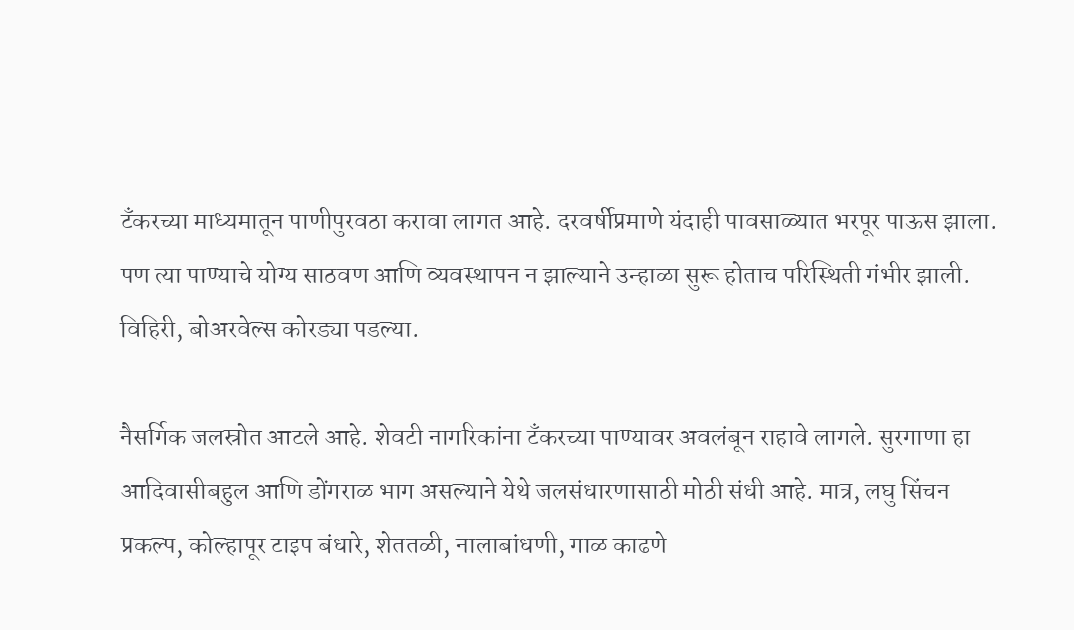टँकरच्या माध्यमातून पाणीपुरवठा करावा लागत आहे. दरवर्षीप्रमाणे यंदाही पावसाळ्यात भरपूर पाऊस झाला. पण त्या पाण्याचे योग्य साठवण आणि व्यवस्थापन न झाल्याने उन्हाळा सुरू होताच परिस्थिती गंभीर झाली. विहिरी, बोअरवेल्स कोरड्या पडल्या.

नैसर्गिक जलस्रोत आटले आहे. शेवटी नागरिकांना टँकरच्या पाण्यावर अवलंबून राहावे लागले. सुरगाणा हा आदिवासीबहुल आणि डोंगराळ भाग असल्याने येथे जलसंधारणासाठी मोठी संधी आहे. मात्र, लघु सिंचन प्रकल्प, कोल्हापूर टाइप बंधारे, शेततळी, नालाबांधणी, गाळ काढणे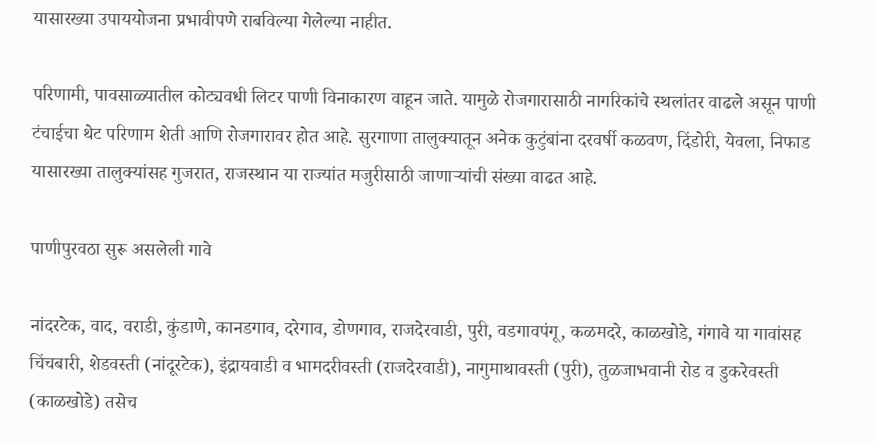यासारख्या उपाययोजना प्रभावीपणे राबविल्या गेलेल्या नाहीत.

परिणामी, पावसाळ्यातील कोट्यवधी लिटर पाणी विनाकारण वाहून जाते. यामुळे रोजगारासाठी नागरिकांचे स्थलांतर वाढले असून पाणी टंचाईचा थेट परिणाम शेती आणि रोजगारावर होत आहे. सुरगाणा तालुक्यातून अनेक कुटुंबांना दरवर्षी कळवण, दिंडोरी, येवला, निफाड यासारख्या तालुक्यांसह गुजरात, राजस्थान या राज्यांत मजुरीसाठी जाणाऱ्यांची संख्या वाढत आहे.

पाणीपुरवठा सुरू असलेली गावे

नांदरटेक, वाद, वराडी, कुंडाणे, कानडगाव, दरेगाव, डोणगाव, राजदेरवाडी, पुरी, वडगावपंगू, कळमदरे, काळखोडे, गंगावे या गावांसह चिंचबारी, शेडवस्ती (नांदूरटेक), इंद्रायवाडी व भामदरीवस्ती (राजदेरवाडी), नागुमाथावस्ती (पुरी), तुळजाभवानी रोड व डुकरेवस्ती (काळखोडे) तसेच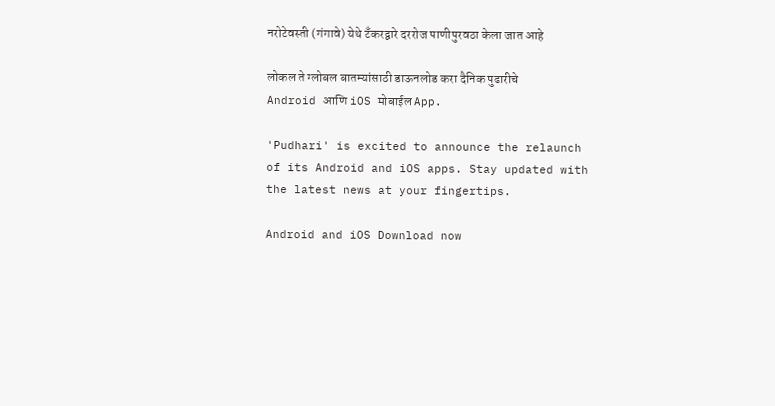नरोटेवस्ती (गंगावे) येथे टँकरद्वारे दररोज पाणीपुरवठा केला जात आहे

लोकल ते ग्लोबल बातम्यांसाठी डाऊनलोड करा दैनिक पुढारीचे Android आणि iOS मोबाईल App.

'Pudhari' is excited to announce the relaunch of its Android and iOS apps. Stay updated with the latest news at your fingertips.

Android and iOS Download now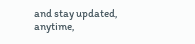and stay updated, anytime,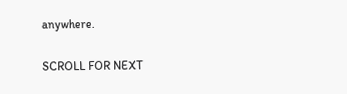anywhere.

SCROLL FOR NEXT